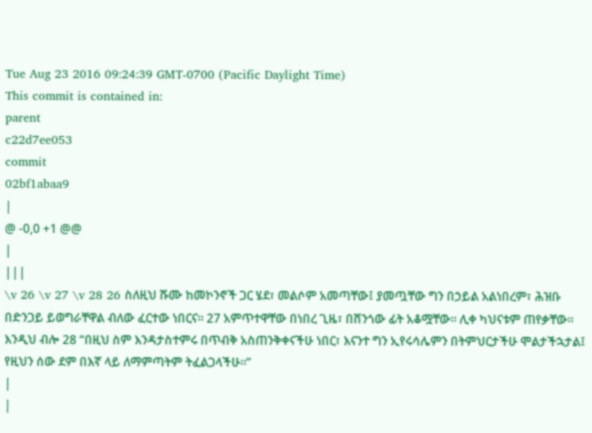Tue Aug 23 2016 09:24:39 GMT-0700 (Pacific Daylight Time)
This commit is contained in:
parent
c22d7ee053
commit
02bf1abaa9
|
@ -0,0 +1 @@
|
|||
\v 26 \v 27 \v 28 26 ስለዚህ ሹሙ ከመኮንኖች ጋር ሄደ፣ መልሶም አመጣቸው፤ ያመጧቸው ግን በኃይል አልነበረም፣ ሕዝቡ በድንጋይ ይወግራቸዋል ብለው ፈርተው ነበርና። 27 አምጥተዋቸው በነበረ ጊዜ፣ በሸንጎው ፊት አቆሟቸው። ሊቀ ካህናቱም ጠየቃቸው። እንዲህ ብሎ 28 “በዚህ ስም እንዳታስተምሩ በጥብቅ አስጠንቅቀናችሁ ነበር፣ እናንተ ግን ኢየሩሳሌምን በትምህርታችሁ ሞልታችኋታል፤ የዚህን ሰው ደም በእኛ ላይ ለማምጣትም ትፈልጋላችሁ።”
|
|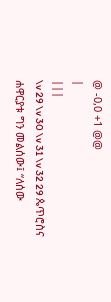@ -0,0 +1 @@
|
|||
\v 29 \v 30 \v 31 \v 32 29 ጴጥሮስና ሐዋርያቱ ግን መልሰው፤ “ለሰው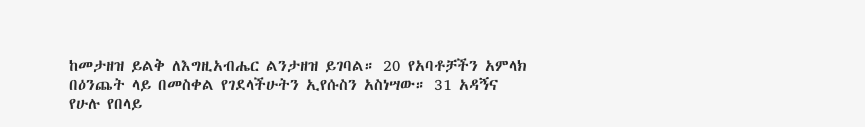ከመታዘዝ ይልቅ ለእግዚአብሔር ልንታዘዝ ይገባል። 20 የአባቶቻችን አምላክ በዕንጨት ላይ በመስቀል የገደላችሁትን ኢየሱስን አስነሣው። 31 አዳኝና የሁሉ የበላይ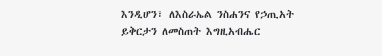እንዲሆን፣ ለእስራኤል ንስሐንና የኃጢአት ይቅርታን ለመስጠት እግዚአብሔር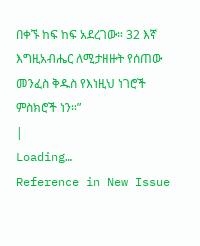በቀኙ ከፍ ከፍ አደረገው። 32 እኛ እግዚአብሔር ለሚታዘዙት የሰጠው መንፈስ ቅዱስ የእነዚህ ነገሮች ምስክሮች ነን።”
|
Loading…
Reference in New Issue